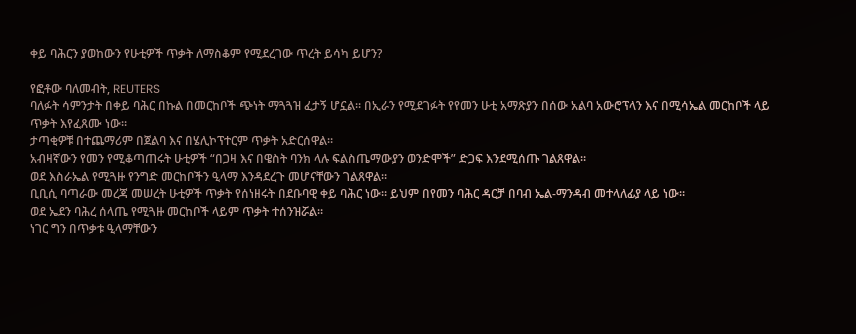ቀይ ባሕርን ያወከውን የሁቲዎች ጥቃት ለማስቆም የሚደረገው ጥረት ይሳካ ይሆን?

የፎቶው ባለመብት, REUTERS
ባለፉት ሳምንታት በቀይ ባሕር በኩል በመርከቦች ጭነት ማጓጓዝ ፈታኝ ሆኗል። በኢራን የሚደገፉት የየመን ሁቲ አማጽያን በሰው አልባ አውሮፕላን እና በሚሳኤል መርከቦች ላይ ጥቃት እየፈጸሙ ነው።
ታጣቂዎቹ በተጨማሪም በጀልባ እና በሄሊኮፕተርም ጥቃት አድርሰዋል።
አብዛኛውን የመን የሚቆጣጠሩት ሁቲዎች “በጋዛ እና በዌስት ባንክ ላሉ ፍልስጤማውያን ወንድሞች” ድጋፍ እንደሚሰጡ ገልጸዋል።
ወደ እስራኤል የሚጓዙ የንግድ መርከቦችን ዒላማ እንዳደረጉ መሆናቸውን ገልጸዋል።
ቢቢሲ ባጣራው መረጃ መሠረት ሁቲዎች ጥቃት የሰነዘሩት በደቡባዊ ቀይ ባሕር ነው። ይህም በየመን ባሕር ዳርቻ በባብ ኤል-ማንዳብ መተላለፊያ ላይ ነው።
ወደ ኤደን ባሕረ ሰላጤ የሚጓዙ መርከቦች ላይም ጥቃት ተሰንዝሯል።
ነገር ግን በጥቃቱ ዒላማቸውን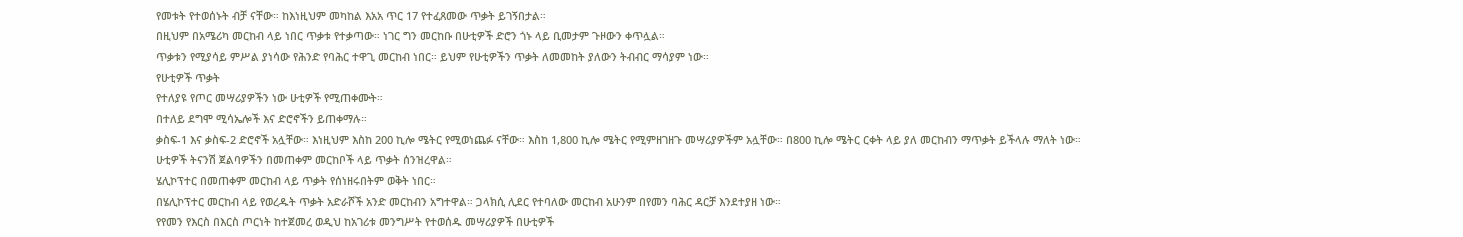የመቱት የተወሰኑት ብቻ ናቸው። ከእነዚህም መካከል እአአ ጥር 17 የተፈጸመው ጥቃት ይገኝበታል።
በዚህም በአሜሪካ መርከብ ላይ ነበር ጥቃቱ የተቃጣው። ነገር ግን መርከቡ በሁቲዎች ድሮን ጎኑ ላይ ቢመታም ጉዞውን ቀጥሏል።
ጥቃቱን የሚያሳይ ምሥል ያነሳው የሕንድ የባሕር ተዋጊ መርከብ ነበር። ይህም የሁቲዎችን ጥቃት ለመመከት ያለውን ትብብር ማሳያም ነው።
የሁቲዎች ጥቃት
የተለያዩ የጦር መሣሪያዎችን ነው ሁቲዎች የሚጠቀሙት።
በተለይ ደግሞ ሚሳኤሎች እና ድሮኖችን ይጠቀማሉ።
ቃስፍ-1 እና ቃስፍ-2 ድሮኖች አሏቸው። እነዚህም እስከ 200 ኪሎ ሜትር የሚወነጨፉ ናቸው። እስከ 1,800 ኪሎ ሜትር የሚምዘገዘጉ መሣሪያዎችም አሏቸው። በ800 ኪሎ ሜትር ርቀት ላይ ያለ መርከብን ማጥቃት ይችላሉ ማለት ነው።
ሁቲዎች ትናንሽ ጀልባዎችን በመጠቀም መርከቦች ላይ ጥቃት ሰንዝረዋል።
ሄሊኮፕተር በመጠቀም መርከብ ላይ ጥቃት የሰነዘሩበትም ወቅት ነበር።
በሄሊኮፕተር መርከብ ላይ የወረዱት ጥቃት አድራሾች አንድ መርከብን አግተዋል። ጋላክሲ ሊደር የተባለው መርከብ አሁንም በየመን ባሕር ዳርቻ እንደተያዘ ነው።
የየመን የእርስ በእርስ ጦርነት ከተጀመረ ወዲህ ከአገሪቱ መንግሥት የተወሰዱ መሣሪያዎች በሁቲዎች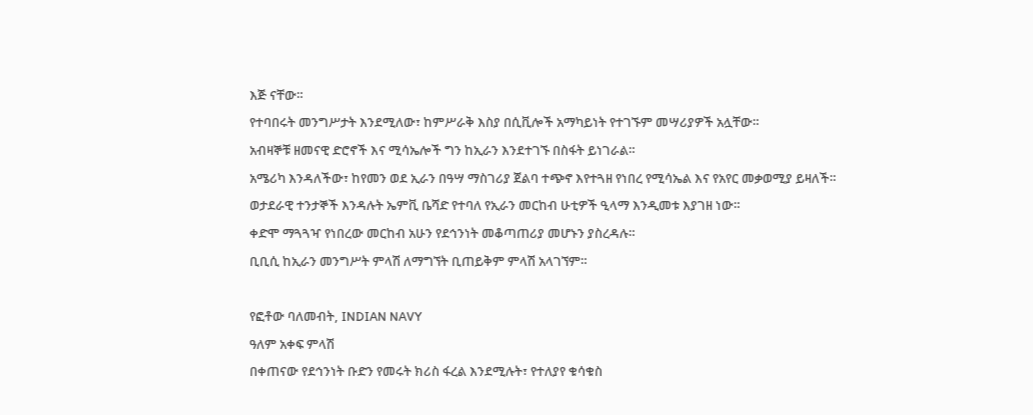እጅ ናቸው።
የተባበሩት መንግሥታት እንደሚለው፣ ከምሥራቅ እስያ በሲቪሎች አማካይነት የተገኙም መሣሪያዎች አሏቸው።
አብዛኞቹ ዘመናዊ ድሮኖች እና ሚሳኤሎች ግን ከኢራን እንደተገኙ በስፋት ይነገራል።
አሜሪካ እንዳለችው፣ ከየመን ወደ ኢራን በዓሣ ማስገሪያ ጀልባ ተጭኖ እየተጓዘ የነበረ የሚሳኤል እና የአየር መቃወሚያ ይዛለች።
ወታደራዊ ተንታኞች እንዳሉት ኤምቪ ቤሻድ የተባለ የኢራን መርከብ ሁቲዎች ዒላማ እንዲመቱ እያገዘ ነው።
ቀድሞ ማጓጓዣ የነበረው መርከብ አሁን የደኅንነት መቆጣጠሪያ መሆኑን ያስረዳሉ።
ቢቢሲ ከኢራን መንግሥት ምላሽ ለማግኘት ቢጠይቅም ምላሽ አላገኘም።

የፎቶው ባለመብት, INDIAN NAVY
ዓለም አቀፍ ምላሽ
በቀጠናው የደኅንነት ቡድን የመሩት ክሪስ ፋረል እንደሚሉት፣ የተለያየ ቁሳቁስ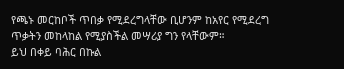የጫኑ መርከቦች ጥበቃ የሚደረግላቸው ቢሆንም ከአየር የሚደረግ ጥቃትን መከላከል የሚያስችል መሣሪያ ግን የላቸውም።
ይህ በቀይ ባሕር በኩል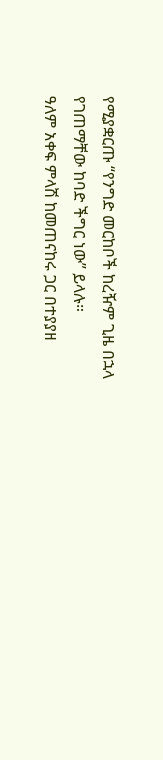የሚያቋርጡ “የንግድ መርከቦች ከረዥም ጊዜ በኋላ የገጠማቸው ከባድ ችግር ነው” ይላሉ።
ዓለም አቀፍ ምላሽ ከመጠናከሩ ጋር በተያያዘ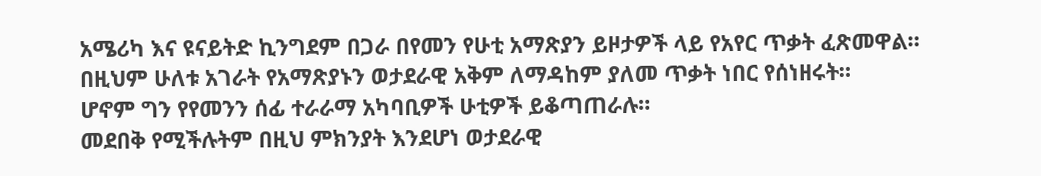አሜሪካ እና ዩናይትድ ኪንግደም በጋራ በየመን የሁቲ አማጽያን ይዞታዎች ላይ የአየር ጥቃት ፈጽመዋል።
በዚህም ሁለቱ አገራት የአማጽያኑን ወታደራዊ አቅም ለማዳከም ያለመ ጥቃት ነበር የሰነዘሩት።
ሆኖም ግን የየመንን ሰፊ ተራራማ አካባቢዎች ሁቲዎች ይቆጣጠራሉ።
መደበቅ የሚችሉትም በዚህ ምክንያት እንደሆነ ወታደራዊ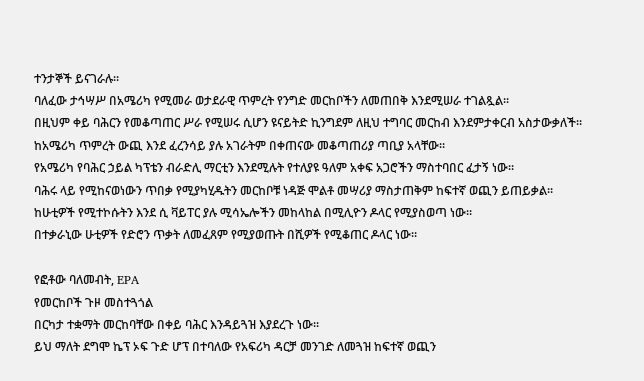ተንታኞች ይናገራሉ።
ባለፈው ታኅሣሥ በአሜሪካ የሚመራ ወታደራዊ ጥምረት የንግድ መርከቦችን ለመጠበቅ እንደሚሠራ ተገልጿል።
በዚህም ቀይ ባሕርን የመቆጣጠር ሥራ የሚሠሩ ሲሆን ዩናይትድ ኪንግደም ለዚህ ተግባር መርከብ እንደምታቀርብ አስታውቃለች።
ከአሜሪካ ጥምረት ውጪ እንደ ፈረንሳይ ያሉ አገራትም በቀጠናው መቆጣጠሪያ ጣቢያ አላቸው።
የአሜሪካ የባሕር ኃይል ካፕቴን ብራድሊ ማርቲን እንደሚሉት የተለያዩ ዓለም አቀፍ አጋሮችን ማስተባበር ፈታኝ ነው።
ባሕሩ ላይ የሚከናወነውን ጥበቃ የሚያካሂዱትን መርከቦቹ ነዳጅ ሞልቶ መሣሪያ ማስታጠቅም ከፍተኛ ወጪን ይጠይቃል።
ከሁቲዎች የሚተኮሱትን እንደ ሲ ቫይፐር ያሉ ሚሳኤሎችን መከላከል በሚሊዮን ዶላር የሚያስወጣ ነው።
በተቃራኒው ሁቲዎች የድሮን ጥቃት ለመፈጸም የሚያወጡት በሺዎች የሚቆጠር ዶላር ነው።

የፎቶው ባለመብት, EPA
የመርከቦች ጉዞ መስተጓጎል
በርካታ ተቋማት መርከባቸው በቀይ ባሕር እንዳይጓዝ እያደረጉ ነው።
ይህ ማለት ደግሞ ኬፕ ኦፍ ጉድ ሆፕ በተባለው የአፍሪካ ዳርቻ መንገድ ለመጓዝ ከፍተኛ ወጪን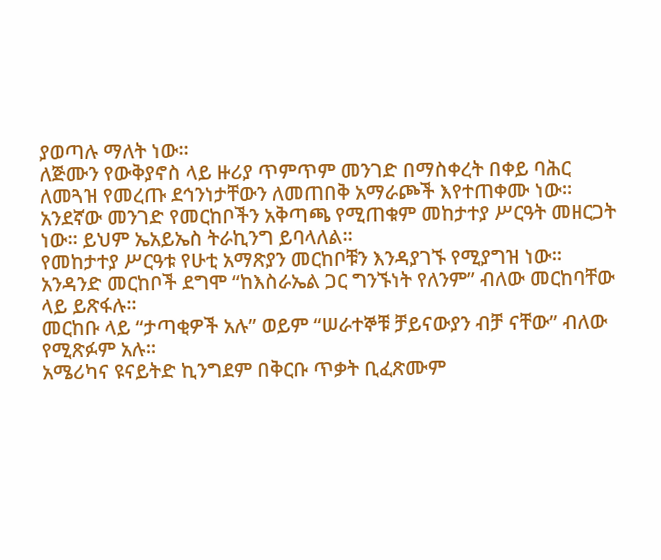ያወጣሉ ማለት ነው።
ለጅሙን የውቅያኖስ ላይ ዙሪያ ጥምጥም መንገድ በማስቀረት በቀይ ባሕር ለመጓዝ የመረጡ ደኅንነታቸውን ለመጠበቅ አማራጮች እየተጠቀሙ ነው።
አንደኛው መንገድ የመርከቦችን አቅጣጫ የሚጠቁም መከታተያ ሥርዓት መዘርጋት ነው። ይህም ኤአይኤስ ትራኪንግ ይባላለል።
የመከታተያ ሥርዓቱ የሁቲ አማጽያን መርከቦቹን እንዳያገኙ የሚያግዝ ነው።
አንዳንድ መርከቦች ደግሞ “ከእስራኤል ጋር ግንኙነት የለንም” ብለው መርከባቸው ላይ ይጽፋሉ።
መርከቡ ላይ “ታጣቂዎች አሉ” ወይም “ሠራተኞቹ ቻይናውያን ብቻ ናቸው” ብለው የሚጽፉም አሉ።
አሜሪካና ዩናይትድ ኪንግደም በቅርቡ ጥቃት ቢፈጽሙም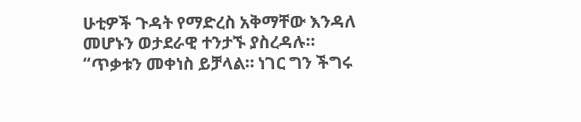ሁቲዎች ጉዳት የማድረስ አቅማቸው እንዳለ መሆኑን ወታደራዊ ተንታኙ ያስረዳሉ።
“ጥቃቱን መቀነስ ይቻላል። ነገር ግን ችግሩ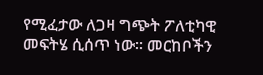የሚፈታው ለጋዛ ግጭት ፖለቲካዊ መፍትሄ ሲሰጥ ነው። መርከቦችን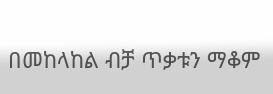በመከላከል ብቻ ጥቃቱን ማቆም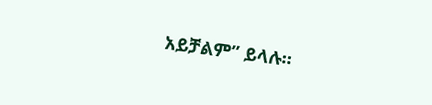አይቻልም” ይላሉ።